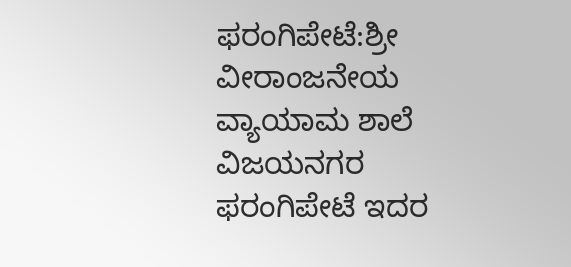ಫರಂಗಿಪೇಟೆ:ಶ್ರೀ ವೀರಾಂಜನೇಯ ವ್ಯಾಯಾಮ ಶಾಲೆ ವಿಜಯನಗರ ಫರಂಗಿಪೇಟೆ ಇದರ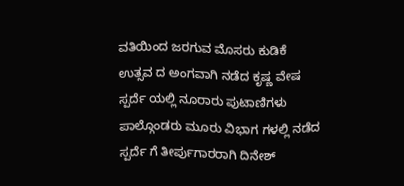ವತಿಯಿಂದ ಜರಗುವ ಮೊಸರು ಕುಡಿಕೆ ಉತ್ಸವ ದ ಅಂಗವಾಗಿ ನಡೆದ ಕೃಷ್ಣ ವೇಷ ಸ್ಪರ್ದೆ ಯಲ್ಲಿ ನೂರಾರು ಪುಟಾಣಿಗಳು ಪಾಲ್ಗೊಂಡರು ಮೂರು ವಿಭಾಗ ಗಳಲ್ಲಿ ನಡೆದ ಸ್ಪರ್ದೆ ಗೆ ತೀರ್ಪುಗಾರರಾಗಿ ದಿನೇಶ್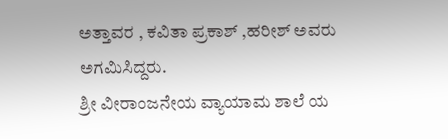ಅತ್ತಾವರ , ಕವಿತಾ ಪ್ರಕಾಶ್ ,ಹರೀಶ್ ಅವರು ಅಗಮಿಸಿದ್ದರು.
ಶ್ರೀ ವೀರಾಂಜನೇಯ ವ್ಯಾಯಾಮ ಶಾಲೆ ಯ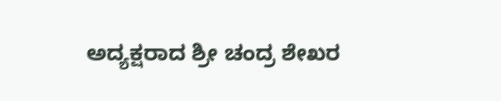ಅದ್ಯಕ್ಷರಾದ ಶ್ರೀ ಚಂದ್ರ ಶೇಖರ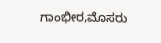ಗಾಂಭೀರ,ಮೊಸರು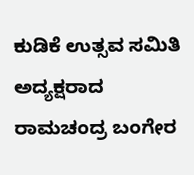ಕುಡಿಕೆ ಉತ್ಸವ ಸಮಿತಿ ಅದ್ಯಕ್ಷರಾದ ರಾಮಚಂದ್ರ ಬಂಗೇರ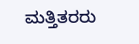ಮತ್ತಿತರರು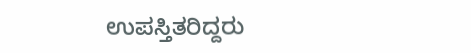ಉಪಸ್ತಿತರಿದ್ದರು